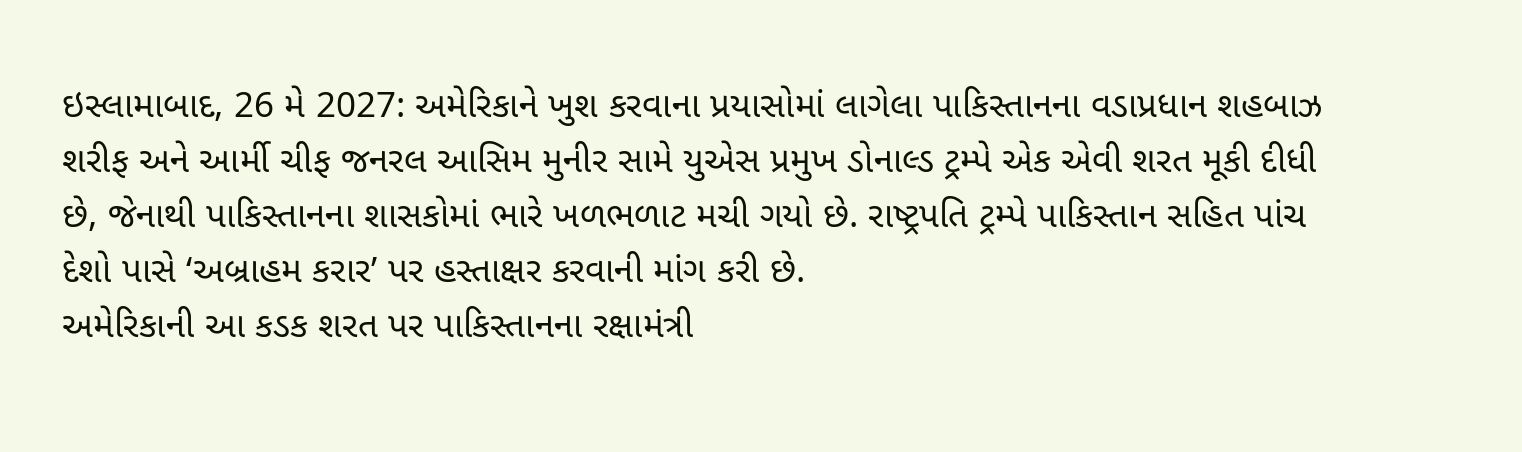ઇસ્લામાબાદ, 26 મે 2027: અમેરિકાને ખુશ કરવાના પ્રયાસોમાં લાગેલા પાકિસ્તાનના વડાપ્રધાન શહબાઝ શરીફ અને આર્મી ચીફ જનરલ આસિમ મુનીર સામે યુએસ પ્રમુખ ડોનાલ્ડ ટ્રમ્પે એક એવી શરત મૂકી દીધી છે, જેનાથી પાકિસ્તાનના શાસકોમાં ભારે ખળભળાટ મચી ગયો છે. રાષ્ટ્રપતિ ટ્રમ્પે પાકિસ્તાન સહિત પાંચ દેશો પાસે ‘અબ્રાહમ કરાર’ પર હસ્તાક્ષર કરવાની માંગ કરી છે.
અમેરિકાની આ કડક શરત પર પાકિસ્તાનના રક્ષામંત્રી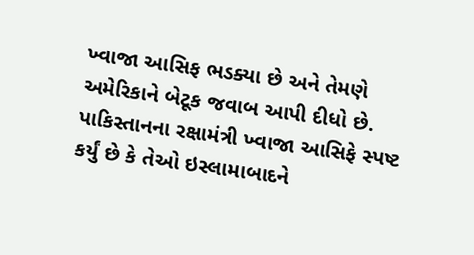ખ્વાજા આસિફ ભડક્યા છે અને તેમણે અમેરિકાને બેટૂક જવાબ આપી દીધો છે. પાકિસ્તાનના રક્ષામંત્રી ખ્વાજા આસિફે સ્પષ્ટ કર્યું છે કે તેઓ ઇસ્લામાબાદને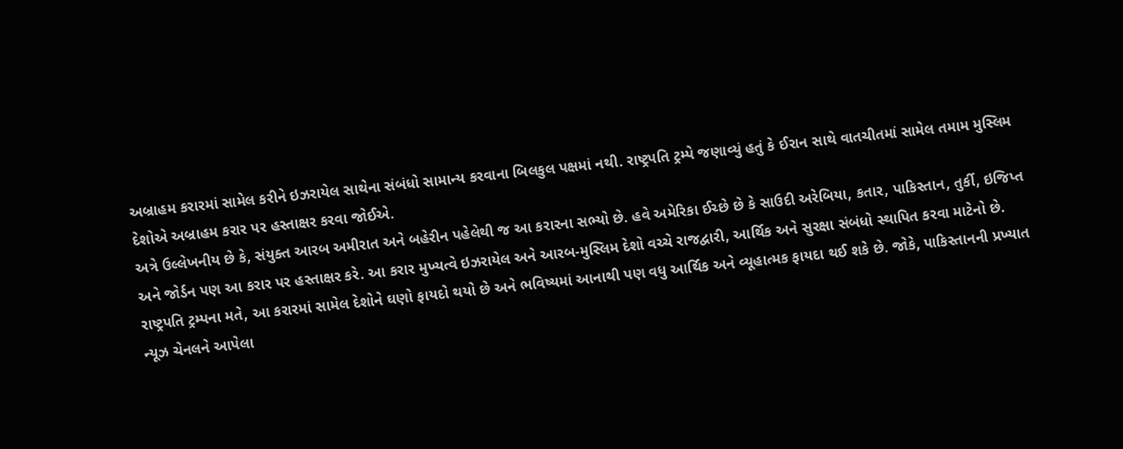અબ્રાહમ કરારમાં સામેલ કરીને ઇઝરાયેલ સાથેના સંબંધો સામાન્ય કરવાના બિલકુલ પક્ષમાં નથી. રાષ્ટ્રપતિ ટ્રમ્પે જણાવ્યું હતું કે ઈરાન સાથે વાતચીતમાં સામેલ તમામ મુસ્લિમ દેશોએ અબ્રાહમ કરાર પર હસ્તાક્ષર કરવા જોઈએ.
અત્રે ઉલ્લેખનીય છે કે, સંયુક્ત આરબ અમીરાત અને બહેરીન પહેલેથી જ આ કરારના સભ્યો છે. હવે અમેરિકા ઈચ્છે છે કે સાઉદી અરેબિયા, કતાર, પાકિસ્તાન, તુર્કી, ઇજિપ્ત અને જોર્ડન પણ આ કરાર પર હસ્તાક્ષર કરે. આ કરાર મુખ્યત્વે ઇઝરાયેલ અને આરબ-મુસ્લિમ દેશો વચ્ચે રાજદ્વારી, આર્થિક અને સુરક્ષા સંબંધો સ્થાપિત કરવા માટેનો છે. રાષ્ટ્રપતિ ટ્રમ્પના મતે, આ કરારમાં સામેલ દેશોને ઘણો ફાયદો થયો છે અને ભવિષ્યમાં આનાથી પણ વધુ આર્થિક અને વ્યૂહાત્મક ફાયદા થઈ શકે છે. જોકે, પાકિસ્તાનની પ્રખ્યાત ન્યૂઝ ચેનલને આપેલા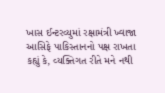ખાસ ઈન્ટરવ્યુમાં રક્ષામંત્રી ખ્વાજા આસિફે પાકિસ્તાનનો પક્ષ રાખતા કહ્યું કે, વ્યક્તિગત રીતે મને નથી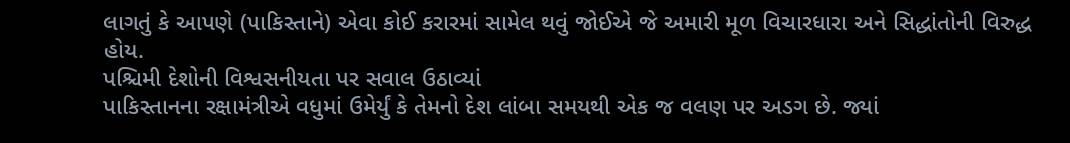લાગતું કે આપણે (પાકિસ્તાને) એવા કોઈ કરારમાં સામેલ થવું જોઈએ જે અમારી મૂળ વિચારધારા અને સિદ્ધાંતોની વિરુદ્ધ હોય.
પશ્ચિમી દેશોની વિશ્વસનીયતા પર સવાલ ઉઠાવ્યાં
પાકિસ્તાનના રક્ષામંત્રીએ વધુમાં ઉમેર્યું કે તેમનો દેશ લાંબા સમયથી એક જ વલણ પર અડગ છે. જ્યાં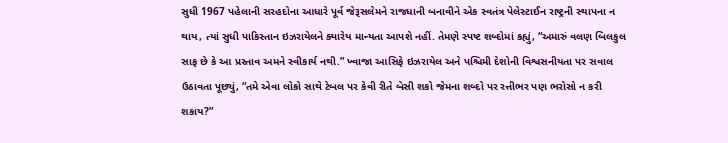સુધી 1967 પહેલાની સરહદોના આધારે પૂર્વ જેરૂસલેમને રાજધાની બનાવીને એક સ્વતંત્ર પેલેસ્ટાઈન રાષ્ટ્રની સ્થાપના ન થાય, ત્યાં સુધી પાકિસ્તાન ઇઝરાયેલને ક્યારેય માન્યતા આપશે નહીં. તેમણે સ્પષ્ટ શબ્દોમાં કહ્યું, “અમારું વલણ બિલકુલ સાફ છે કે આ પ્રસ્તાવ અમને સ્વીકાર્ય નથી.” ખ્વાજા આસિફે ઇઝરાયેલ અને પશ્ચિમી દેશોની વિશ્વસનીયતા પર સવાલ ઉઠાવતા પૂછ્યું, “તમે એવા લોકો સાથે ટેબલ પર કેવી રીતે બેસી શકો જેમના શબ્દો પર રત્તીભર પણ ભરોસો ન કરી શકાય?”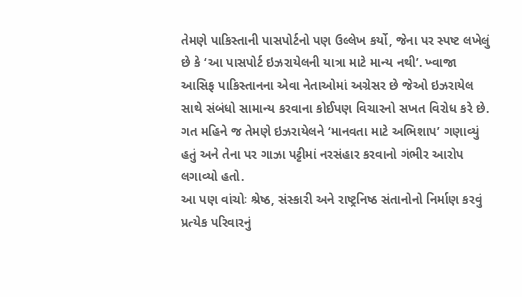તેમણે પાકિસ્તાની પાસપોર્ટનો પણ ઉલ્લેખ કર્યો, જેના પર સ્પષ્ટ લખેલું છે કે ‘આ પાસપોર્ટ ઇઝરાયેલની યાત્રા માટે માન્ય નથી’. ખ્વાજા આસિફ પાકિસ્તાનના એવા નેતાઓમાં અગ્રેસર છે જેઓ ઇઝરાયેલ સાથે સંબંધો સામાન્ય કરવાના કોઈપણ વિચારનો સખત વિરોધ કરે છે. ગત મહિને જ તેમણે ઇઝરાયેલને ‘માનવતા માટે અભિશાપ’ ગણાવ્યું હતું અને તેના પર ગાઝા પટ્ટીમાં નરસંહાર કરવાનો ગંભીર આરોપ લગાવ્યો હતો.
આ પણ વાંચોઃ શ્રેષ્ઠ, સંસ્કારી અને રાષ્ટ્રનિષ્ઠ સંતાનોનો નિર્માણ કરવું પ્રત્યેક પરિવારનું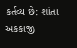કર્તવ્ય છે: શાંતા અકકાજી